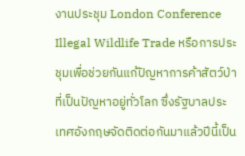งานประชุม London Conference Illegal Wildlife Trade หรือการประชุมเพื่อช่วยกันแก้ปัญหาการค้าสัตว์ป่า ที่เป็นปัญหาอยู่ทั่วโลก ซึ่งรัฐบาลประเทศอังกฤษจัดติดต่อกันมาแล้วปีนี้เป็น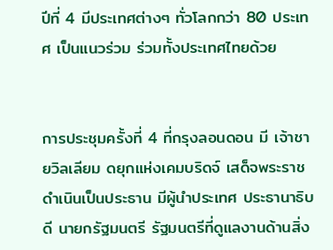ปีที่ 4 มีประเทศต่างๆ ทั่วโลกกว่า 80 ประเทศ เป็นแนวร่วม ร่วมทั้งประเทศไทยด้วย


การประชุมครั้งที่ 4 ที่กรุงลอนดอน มี เจ้าชายวิลเลียม ดยุกแห่งเคมบริดจ์ เสด็จพระราชดำเนินเป็นประธาน มีผู้นำประเทศ ประธานาธิบดี นายกรัฐมนตรี รัฐมนตรีที่ดูแลงานด้านสิ่ง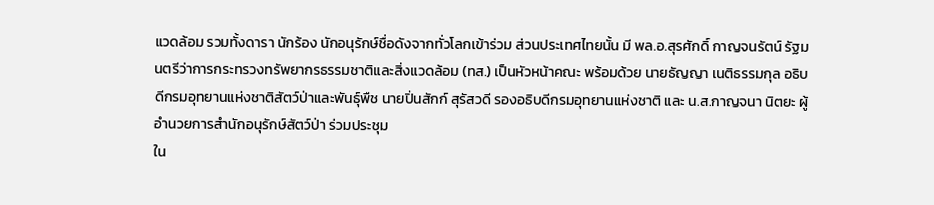แวดล้อม รวมทั้งดารา นักร้อง นักอนุรักษ์ชื่อดังจากทั่วโลกเข้าร่วม ส่วนประเทศไทยนั้น มี พล.อ.สุรศักดิ์ กาญจนรัตน์ รัฐมนตรีว่าการกระทรวงทรัพยากรธรรมชาติและสิ่งแวดล้อม (ทส.) เป็นหัวหน้าคณะ พร้อมด้วย นายธัญญา เนติธรรมกุล อธิบดีกรมอุทยานแห่งชาติสัตว์ป่าและพันธุ์พืช นายปิ่นสักก์ สุรัสวดี รองอธิบดีกรมอุทยานแห่งชาติ และ น.ส.กาญจนา นิตยะ ผู้อำนวยการสำนักอนุรักษ์สัตว์ป่า ร่วมประชุม
ใน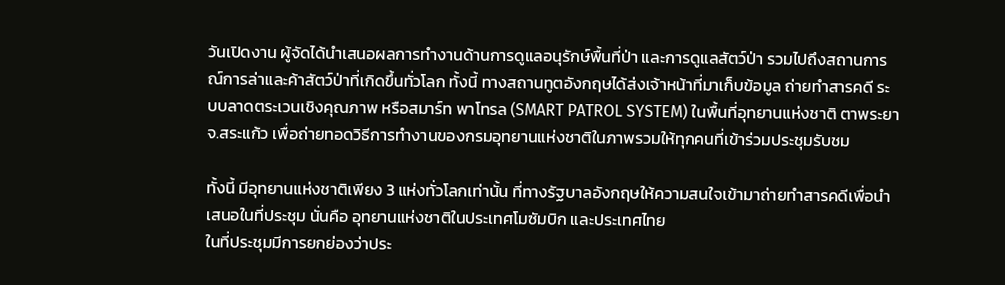วันเปิดงาน ผู้จัดได้นำเสนอผลการทำงานด้านการดูแลอนุรักษ์พื้นที่ป่า และการดูแลสัตว์ป่า รวมไปถึงสถานการณ์การล่าและค้าสัตว์ป่าที่เกิดขึ้นทั่วโลก ทั้งนี้ ทางสถานทูตอังกฤษได้ส่งเจ้าหน้าที่มาเก็บข้อมูล ถ่ายทำสารคดี ระบบลาดตระเวนเชิงคุณภาพ หรือสมาร์ท พาโทรล (SMART PATROL SYSTEM) ในพื้นที่อุทยานแห่งชาติ ตาพระยา จ.สระแก้ว เพื่อถ่ายทอดวิธีการทำงานของกรมอุทยานแห่งชาติในภาพรวมให้ทุกคนที่เข้าร่วมประชุมรับชม

ทั้งนี้ มีอุทยานแห่งชาติเพียง 3 แห่งทั่วโลกเท่านั้น ที่ทางรัฐบาลอังกฤษให้ความสนใจเข้ามาถ่ายทำสารคดีเพื่อนำเสนอในที่ประชุม นั่นคือ อุทยานแห่งชาติในประเทศโมซัมบิก และประเทศไทย
ในที่ประชุมมีการยกย่องว่าประ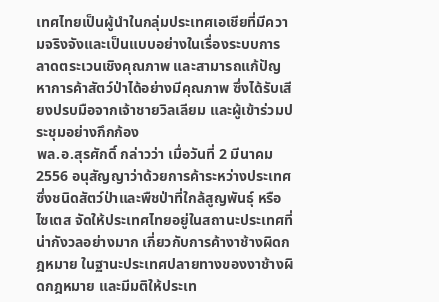เทศไทยเป็นผู้นำในกลุ่มประเทศเอเชียที่มีความจริงจังและเป็นแบบอย่างในเรื่องระบบการลาดตระเวนเชิงคุณภาพ และสามารถแก้ปัญหาการค้าสัตว์ป่าได้อย่างมีคุณภาพ ซึ่งได้รับเสียงปรบมือจากเจ้าชายวิลเลียม และผู้เข้าร่วมประชุมอย่างกึกก้อง
พล.อ.สุรศักดิ์ กล่าวว่า เมื่อวันที่ 2 มีนาคม 2556 อนุสัญญาว่าด้วยการค้าระหว่างประเทศซึ่งชนิดสัตว์ป่าและพืชป่าที่ใกล้สูญพันธุ์ หรือไซเตส จัดให้ประเทศไทยอยู่ในสถานะประเทศที่น่ากังวลอย่างมาก เกี่ยวกับการค้างาช้างผิดกฎหมาย ในฐานะประเทศปลายทางของงาช้างผิดกฎหมาย และมีมติให้ประเท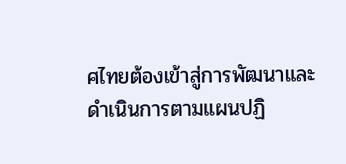ศไทยต้องเข้าสู่การพัฒนาและดำเนินการตามแผนปฏิ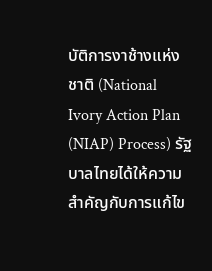บัติการงาช้างแห่งชาติ (National Ivory Action Plan (NIAP) Process) รัฐบาลไทยได้ให้ความสำคัญกับการแก้ไข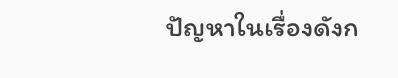ปัญหาในเรื่องดังก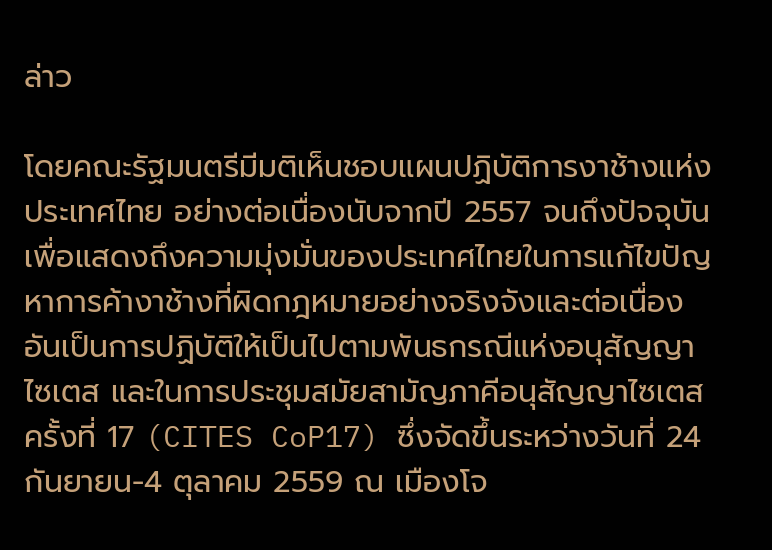ล่าว

โดยคณะรัฐมนตรีมีมติเห็นชอบแผนปฏิบัติการงาช้างแห่งประเทศไทย อย่างต่อเนื่องนับจากปี 2557 จนถึงปัจจุบัน เพื่อแสดงถึงความมุ่งมั่นของประเทศไทยในการแก้ไขปัญหาการค้างาช้างที่ผิดกฎหมายอย่างจริงจังและต่อเนื่อง อันเป็นการปฏิบัติให้เป็นไปตามพันธกรณีแห่งอนุสัญญาไซเตส และในการประชุมสมัยสามัญภาคีอนุสัญญาไซเตส ครั้งที่ 17 (CITES CoP17) ซึ่งจัดขึ้นระหว่างวันที่ 24 กันยายน-4 ตุลาคม 2559 ณ เมืองโจ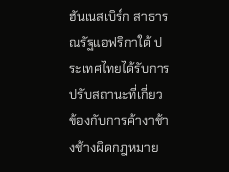ฮันเนสเบิร์ก สาธารณรัฐแอฟริกาใต้ ประเทศไทยได้รับการปรับสถานะที่เกี่ยวข้องกับการค้างาช้างช้างผิดกฎหมาย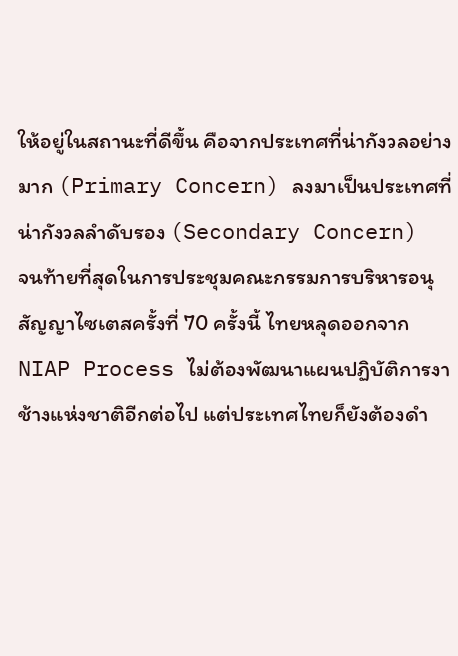ให้อยู่ในสถานะที่ดีขึ้น คือจากประเทศที่น่ากังวลอย่างมาก (Primary Concern) ลงมาเป็นประเทศที่น่ากังวลลำดับรอง (Secondary Concern)
จนท้ายที่สุดในการประชุมคณะกรรมการบริหารอนุสัญญาไซเตสครั้งที่ 70 ครั้งนี้ ไทยหลุดออกจาก NIAP Process ไม่ต้องพัฒนาแผนปฏิบัติการงาช้างแห่งชาติอีกต่อไป แต่ประเทศไทยก็ยังต้องดำ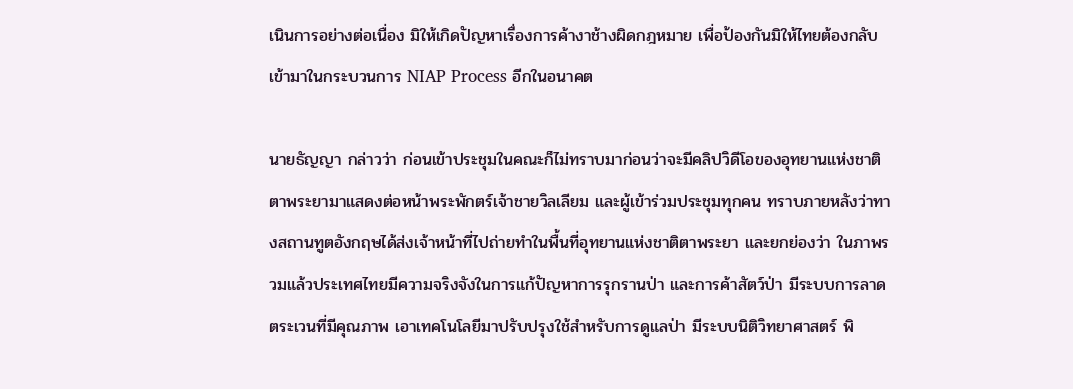เนินการอย่างต่อเนื่อง มิให้เกิดปัญหาเรื่องการค้างาช้างผิดกฎหมาย เพื่อป้องกันมิให้ไทยต้องกลับเข้ามาในกระบวนการ NIAP Process อีกในอนาคต

นายธัญญา กล่าวว่า ก่อนเข้าประชุมในคณะก็ไม่ทราบมาก่อนว่าจะมีคลิปวิดีโอของอุทยานแห่งชาติ ตาพระยามาแสดงต่อหน้าพระพักตร์เจ้าชายวิลเลียม และผู้เข้าร่วมประชุมทุกคน ทราบภายหลังว่าทางสถานทูตอังกฤษได้ส่งเจ้าหน้าที่ไปถ่ายทำในพื้นที่อุทยานแห่งชาติตาพระยา และยกย่องว่า ในภาพรวมแล้วประเทศไทยมีความจริงจังในการแก้ปัญหาการรุกรานป่า และการค้าสัตว์ป่า มีระบบการลาดตระเวนที่มีคุณภาพ เอาเทคโนโลยีมาปรับปรุงใช้สำหรับการดูแลป่า มีระบบนิติวิทยาศาสตร์ พิ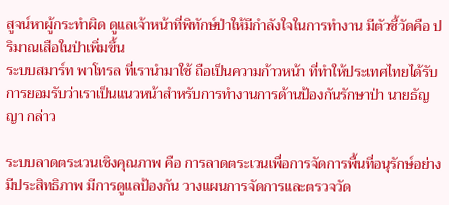สูจน์หาผู้กระทำผิด ดูแลเจ้าหน้าที่พิทักษ์ป่าให้มีกำลังใจในการทำงาน มีตัวชี้วัดคือ ปริมาณเสือในป่าเพิ่มขึ้น
ระบบสมาร์ท พาโทรล ที่เรานำมาใช้ ถือเป็นความก้าวหน้า ที่ทำให้ประเทศไทยได้รับการยอมรับว่าเราเป็นแนวหน้าสำหรับการทำงานการด้านป้องกันรักษาป่า นายธัญญา กล่าว

ระบบลาดตระเวนเชิงคุณภาพ คือ การลาดตระเวนเพื่อการจัดการพื้นที่อนุรักษ์อย่างมีประสิทธิภาพ มีการดูแลป้องกัน วางแผนการจัดการและตรวจวัด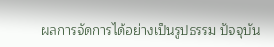ผลการจัดการได้อย่างเป็นรูปธรรม ปัจจุบัน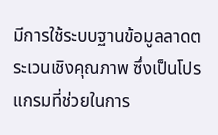มีการใช้ระบบฐานข้อมูลลาดตระเวนเชิงคุณภาพ ซึ่งเป็นโปรแกรมที่ช่วยในการ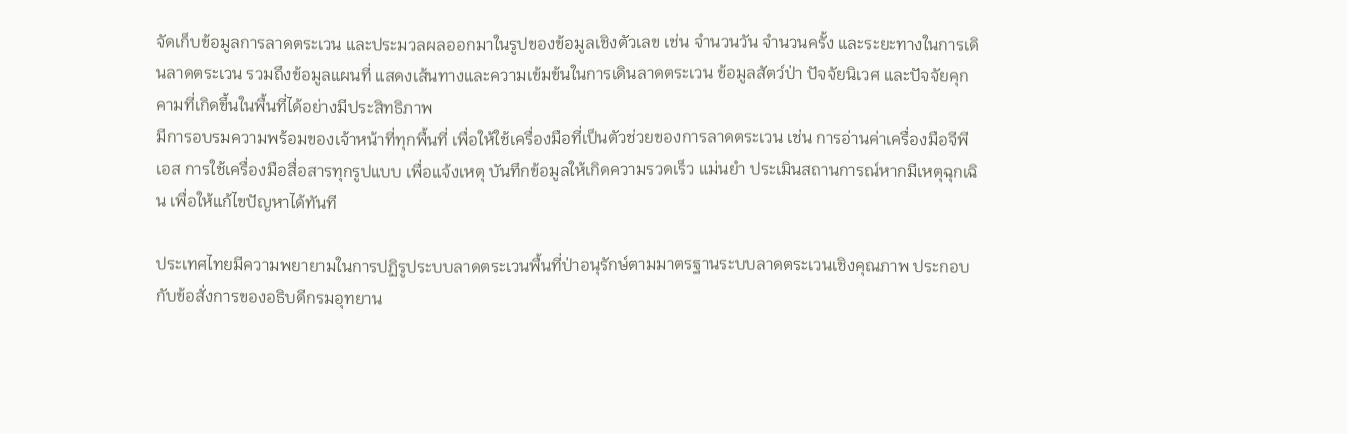จัดเก็บข้อมูลการลาดตระเวน และประมวลผลออกมาในรูปของข้อมูลเชิงตัวเลข เช่น จำนวนวัน จำนวนครั้ง และระยะทางในการเดินลาดตระเวน รวมถึงข้อมูลแผนที่ แสดงเส้นทางและความเข้มข้นในการเดินลาดตระเวน ข้อมูลสัตว์ป่า ปัจจัยนิเวศ และปัจจัยคุกคามที่เกิดขึ้นในพื้นที่ได้อย่างมีประสิทธิภาพ
มีการอบรมความพร้อมของเจ้าหน้าที่ทุกพื้นที่ เพื่อให้ใช้เครื่องมือที่เป็นตัวช่วยของการลาดตระเวน เช่น การอ่านค่าเครื่องมือจีพีเอส การใช้เครื่องมือสื่อสารทุกรูปแบบ เพื่อแจ้งเหตุ บันทึกข้อมูลให้เกิดความรวดเร็ว แม่นยำ ประเมินสถานการณ์หากมีเหตุฉุกเฉิน เพื่อให้แก้ไขปัญหาได้ทันที

ประเทศไทยมีความพยายามในการปฏิรูประบบลาดตระเวนพื้นที่ป่าอนุรักษ์ตามมาตรฐานระบบลาดตระเวนเชิงคุณภาพ ประกอบกับข้อสั่งการของอธิบดีกรมอุทยาน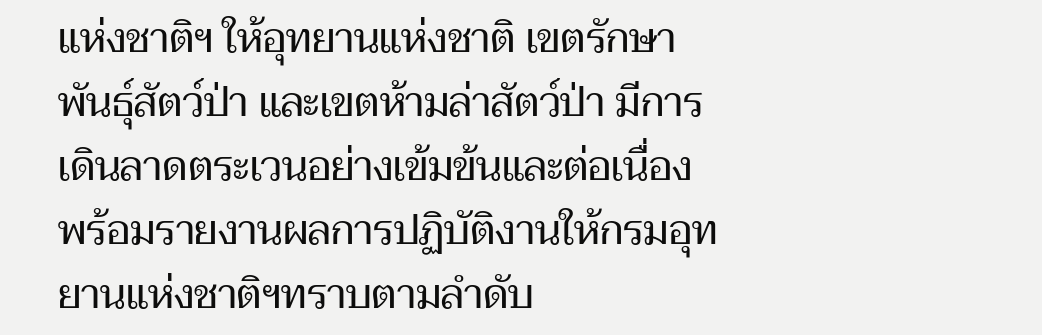แห่งชาติฯ ให้อุทยานแห่งชาติ เขตรักษาพันธุ์สัตว์ป่า และเขตห้ามล่าสัตว์ป่า มีการเดินลาดตระเวนอย่างเข้มข้นและต่อเนื่อง พร้อมรายงานผลการปฏิบัติงานให้กรมอุทยานแห่งชาติฯทราบตามลำดับ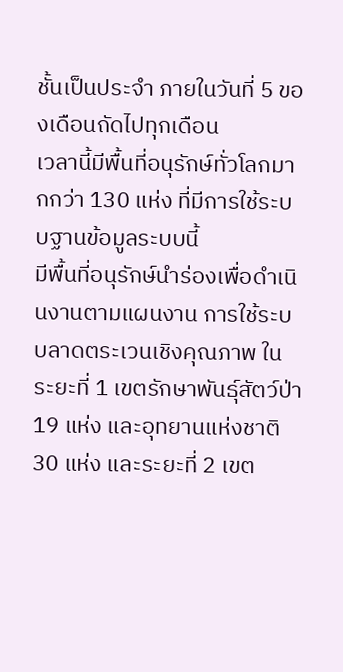ชั้นเป็นประจำ ภายในวันที่ 5 ของเดือนถัดไปทุกเดือน
เวลานี้มีพื้นที่อนุรักษ์ทั่วโลกมากกว่า 130 แห่ง ที่มีการใช้ระบบฐานข้อมูลระบบนี้
มีพื้นที่อนุรักษ์นำร่องเพื่อดำเนินงานตามแผนงาน การใช้ระบบลาดตระเวนเชิงคุณภาพ ในระยะที่ 1 เขตรักษาพันธุ์สัตว์ป่า 19 แห่ง และอุทยานแห่งชาติ 30 แห่ง และระยะที่ 2 เขต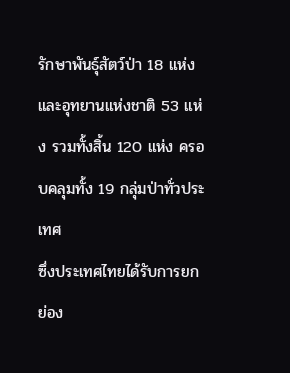รักษาพันธุ์สัตว์ป่า 18 แห่ง และอุทยานแห่งชาติ 53 แห่ง รวมทั้งสิ้น 120 แห่ง ครอบคลุมทั้ง 19 กลุ่มป่าทั่วประเทศ
ซึ่งประเทศไทยได้รับการยกย่อง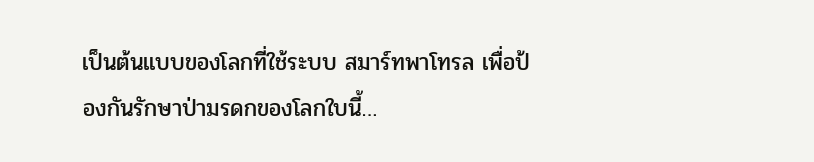เป็นต้นแบบของโลกที่ใช้ระบบ สมาร์ทพาโทรล เพื่อป้องกันรักษาป่ามรดกของโลกใบนี้…